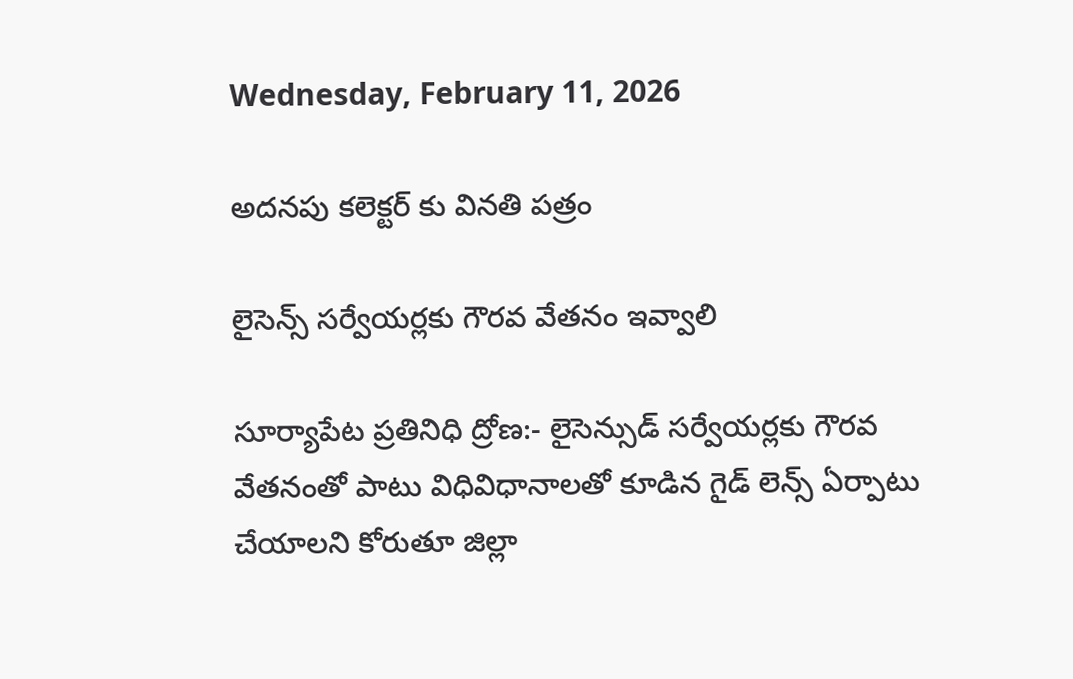Wednesday, February 11, 2026

అదనపు కలెక్టర్ కు వినతి పత్రం

లైసెన్స్ సర్వేయర్లకు గౌరవ వేతనం ఇవ్వాలి

సూర్యాపేట ప్రతినిధి ద్రోణ:- లైసెన్సుడ్ సర్వేయర్లకు గౌరవ వేతనంతో పాటు విధివిధానాలతో కూడిన గైడ్ లెన్స్ ఏర్పాటు చేయాలని కోరుతూ జిల్లా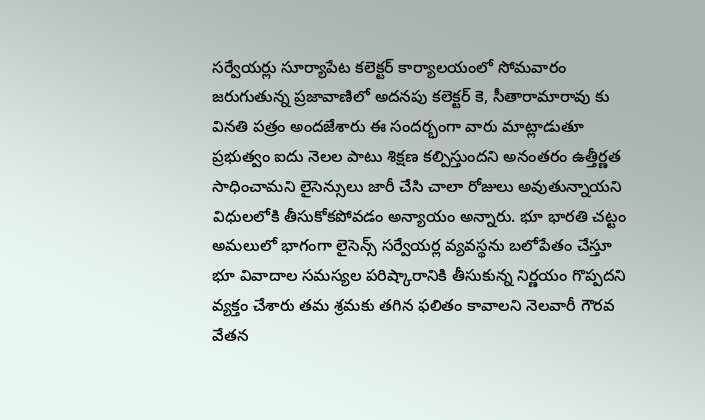సర్వేయర్లు సూర్యాపేట కలెక్టర్ కార్యాలయంలో సోమవారం జరుగుతున్న ప్రజావాణిలో అదనపు కలెక్టర్ కె, సీతారామారావు కు వినతి పత్రం అందజేశారు ఈ సందర్భంగా వారు మాట్లాడుతూ ప్రభుత్వం ఐదు నెలల పాటు శిక్షణ కల్పిస్తుందని అనంతరం ఉత్తీర్ణత సాధించామని లైసెన్సులు జారీ చేసి చాలా రోజులు అవుతున్నాయని విధులలోకి తీసుకోకపోవడం అన్యాయం అన్నారు. భూ భారతి చట్టం అమలులో భాగంగా లైసెన్స్ సర్వేయర్ల వ్యవస్థను బలోపేతం చేస్తూ భూ వివాదాల సమస్యల పరిష్కారానికి తీసుకున్న నిర్ణయం గొప్పదని వ్యక్తం చేశారు తమ శ్రమకు తగిన ఫలితం కావాలని నెలవారీ గౌరవ వేతన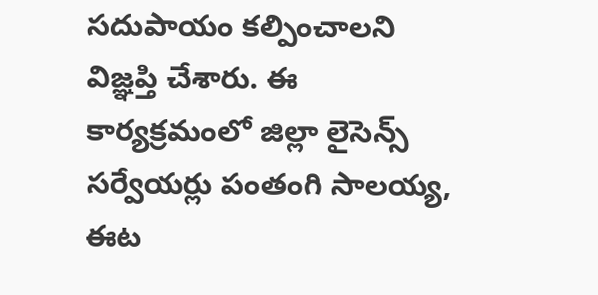సదుపాయం కల్పించాలని విజ్ఞప్తి చేశారు. ఈ కార్యక్రమంలో జిల్లా లైసెన్స్ సర్వేయర్లు పంతంగి సాలయ్య, ఈట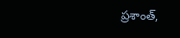ప్రశాంత్,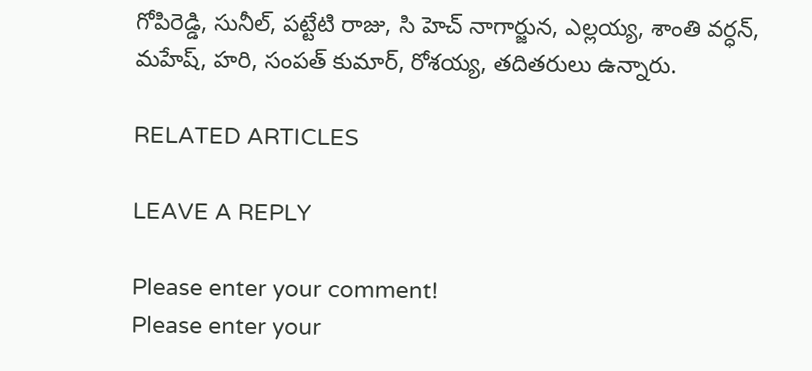గోపిరెడ్డి, సునీల్, పట్టేటి రాజు, సి హెచ్ నాగార్జున, ఎల్లయ్య, శాంతి వర్ధన్, మహేష్, హరి, సంపత్ కుమార్, రోశయ్య, తదితరులు ఉన్నారు.

RELATED ARTICLES

LEAVE A REPLY

Please enter your comment!
Please enter your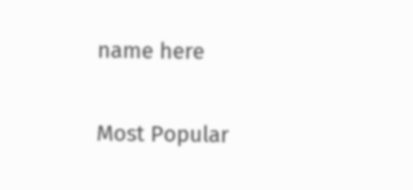name here

Most Popular